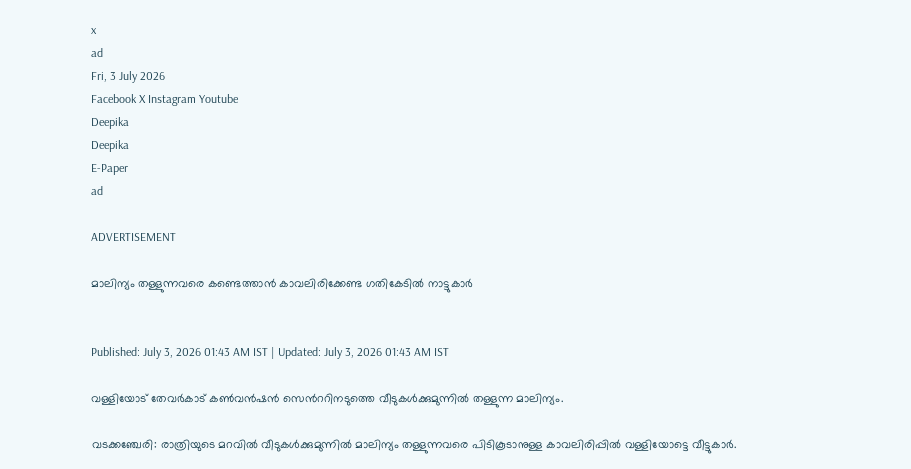x
ad
Fri, 3 July 2026
Facebook X Instagram Youtube
Deepika
Deepika
E-Paper
ad

ADVERTISEMENT

മാലിന്യം തള്ളുന്നവരെ കണ്ടെത്താൻ കാവലിരിക്കേണ്ട ഗതികേടിൽ നാട്ടുകാർ


Published: July 3, 2026 01:43 AM IST | Updated: July 3, 2026 01:43 AM IST

വള്ളിയോട് തേവർകാട് കൺവൻഷൻ സെന്‍ററിനടുത്തെ വീടുകൾക്കുമുന്നിൽ തള്ളുന്ന മാലിന്യം.

വടക്കഞ്ചേരി: രാത്രിയുടെ മറവിൽ വീടുകൾക്കുമുന്നിൽ മാലിന്യം തള്ളുന്നവരെ പിടികൂടാനുള്ള കാവലിരിപ്പിൽ വള്ളിയോട്ടെ വീട്ടുകാർ.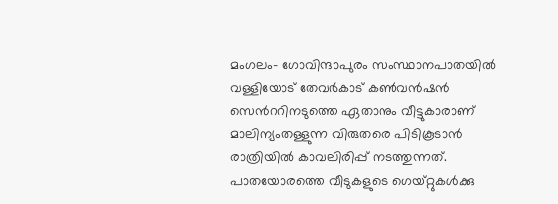മംഗലം- ഗോവിന്ദാപുരം സംസ്ഥാനപാതയിൽ വള്ളിയോട് തേവർകാട് കൺവൻഷൻ സെന്‍ററിനടുത്തെ ഏതാനും വീട്ടുകാരാണ് മാലിന്യംതള്ളുന്ന വിരുതരെ പിടികൂടാൻ രാത്രിയിൽ കാവലിരിപ്പ് നടത്തുന്നത്.
പാതയോരത്തെ വീടുകളുടെ ഗെയ്റ്റുകൾക്കു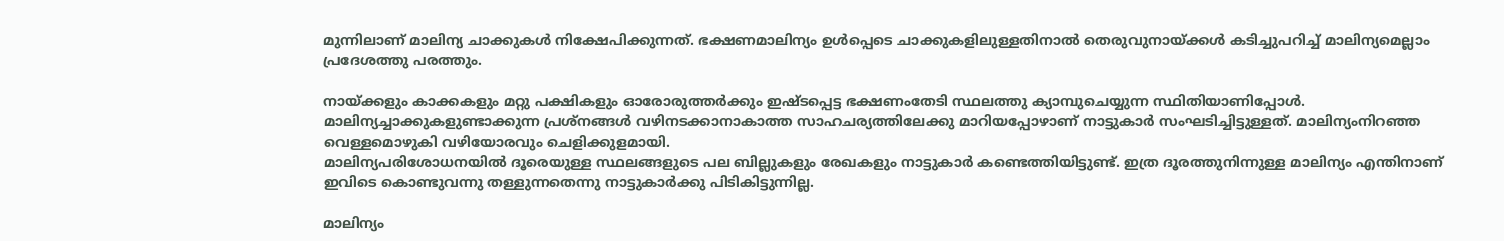മുന്നിലാണ് മാലിന്യ ചാക്കുകൾ നിക്ഷേപിക്കുന്നത്. ഭക്ഷണമാലിന്യം ഉൾപ്പെടെ ചാക്കുകളിലുള്ളതിനാൽ തെരുവുനായ്ക്കൾ കടിച്ചുപറിച്ച് മാലിന്യമെല്ലാം പ്രദേശത്തു പരത്തും.

നായ്ക്കളും കാക്കകളും മറ്റു പക്ഷികളും ഓരോരുത്തർക്കും ഇഷ്ടപ്പെട്ട ഭക്ഷണംതേടി സ്ഥലത്തു ക്യാമ്പുചെയ്യുന്ന സ്ഥിതിയാണിപ്പോൾ. മാലിന്യച്ചാക്കുകളുണ്ടാക്കുന്ന പ്രശ്നങ്ങൾ വഴിനടക്കാനാകാത്ത സാഹചര്യത്തിലേക്കു മാറിയപ്പോഴാണ് നാട്ടുകാർ സംഘടിച്ചിട്ടുള്ളത്. മാലിന്യംനിറഞ്ഞ വെള്ളമൊഴുകി വഴിയോരവും ചെളിക്കുളമായി.
മാലിന്യപരിശോധനയിൽ ദൂരെയുള്ള സ്ഥലങ്ങളുടെ പല ബില്ലുകളും രേഖകളും നാട്ടുകാർ കണ്ടെത്തിയിട്ടുണ്ട്. ഇത്ര ദൂരത്തുനിന്നുള്ള മാലിന്യം എന്തിനാണ് ഇവിടെ കൊണ്ടുവന്നു തള്ളുന്നതെന്നു നാട്ടുകാർക്കു പിടികിട്ടുന്നില്ല.

മാലിന്യം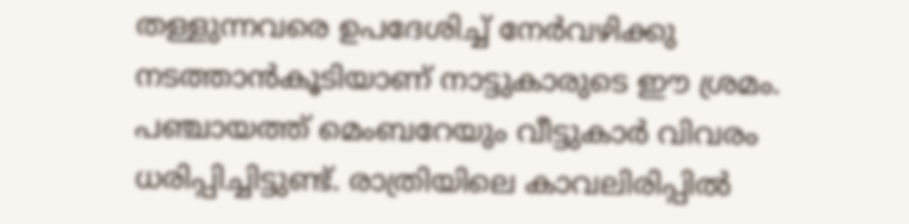തള്ളുന്നവരെ ഉപദേശിച്ച് നേർവഴിക്കു നടത്താൻകൂടിയാണ് നാട്ടുകാരുടെ ഈ ശ്രമം. പഞ്ചായത്ത് മെംബറേയും വീട്ടുകാർ വിവരം ധരിപ്പിച്ചിട്ടുണ്ട്. രാത്രിയിലെ കാവലിരിപ്പിൽ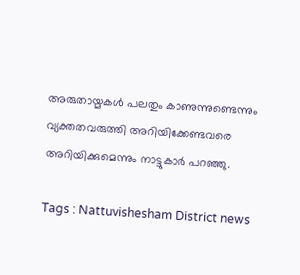അരുതായ്മകൾ പലതും കാണുന്നുണ്ടെന്നും വ്യക്തതവരുത്തി അറിയിക്കേണ്ടവരെ അറിയിക്കുമെന്നും നാട്ടുകാർ പറഞ്ഞു.

Tags : Nattuvishesham District news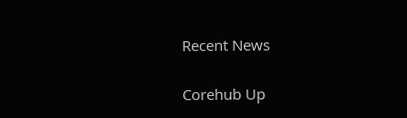Recent News

Corehub Up